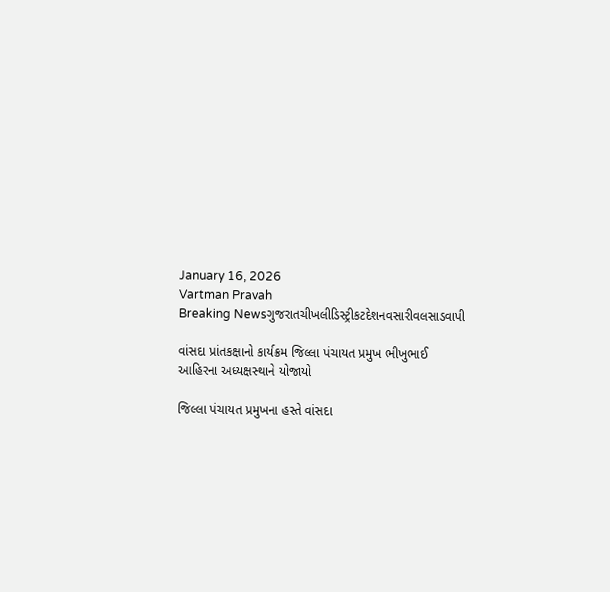January 16, 2026
Vartman Pravah
Breaking Newsગુજરાતચીખલીડિસ્ટ્રીકટદેશનવસારીવલસાડવાપી

વાંસદા પ્રાંતકક્ષાનો કાર્યક્રમ જિલ્લા પંચાયત પ્રમુખ ભીખુભાઈ આહિરના અધ્‍યક્ષસ્‍થાને યોજાયો

જિલ્લા પંચાયત પ્રમુખના હસ્‍તે વાંસદા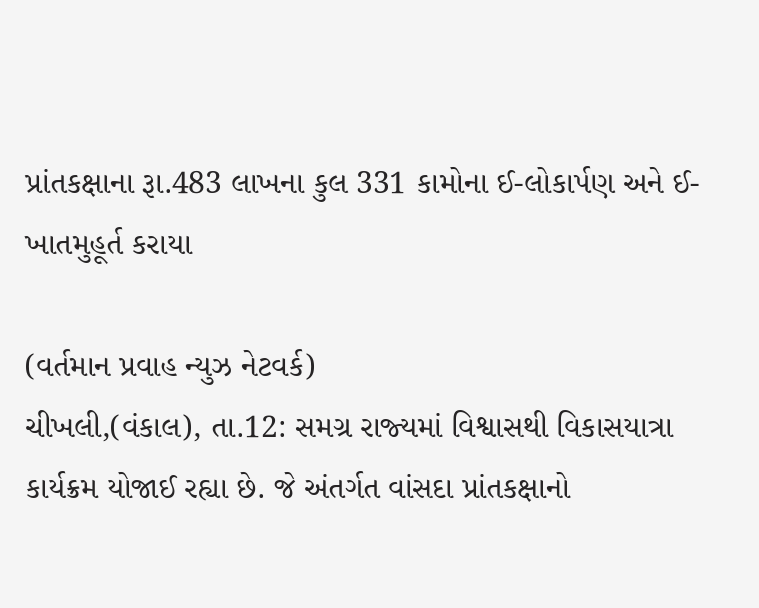પ્રાંતકક્ષાના રૂા.483 લાખના કુલ 331 કામોના ઈ-લોકાર્પણ અને ઈ-ખાતમુહૂર્ત કરાયા

(વર્તમાન પ્રવાહ ન્‍યુઝ નેટવર્ક)
ચીખલી,(વંકાલ), તા.12: સમગ્ર રાજ્‍યમાં વિશ્વાસથી વિકાસયાત્રા કાર્યક્રમ યોજાઈ રહ્યા છે. જે અંતર્ગત વાંસદા પ્રાંતકક્ષાનો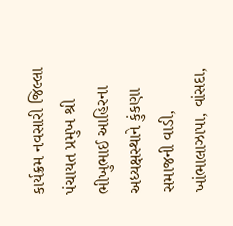કાર્યક્રમ નવસારી જિલ્લા પંચાયત પ્રમુખ શ્રી ભીખુભાઈ આહિરના અધ્‍યક્ષસ્‍થાને કુંકણા સમાજની વાડી, ખાંભાલાઝાપા, વાંસદા,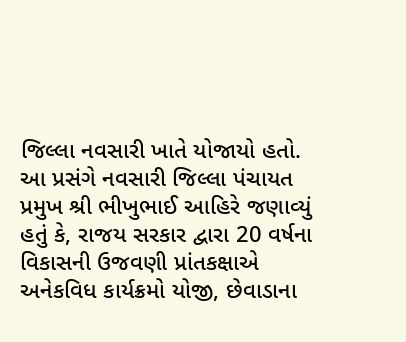જિલ્લા નવસારી ખાતે યોજાયો હતો.
આ પ્રસંગે નવસારી જિલ્લા પંચાયત પ્રમુખ શ્રી ભીખુભાઈ આહિરે જણાવ્‍યું હતું કે, રાજય સરકાર દ્વારા 20 વર્ષના વિકાસની ઉજવણી પ્રાંતકક્ષાએ અનેકવિધ કાર્યક્રમો યોજી, છેવાડાના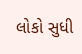લોકો સુધી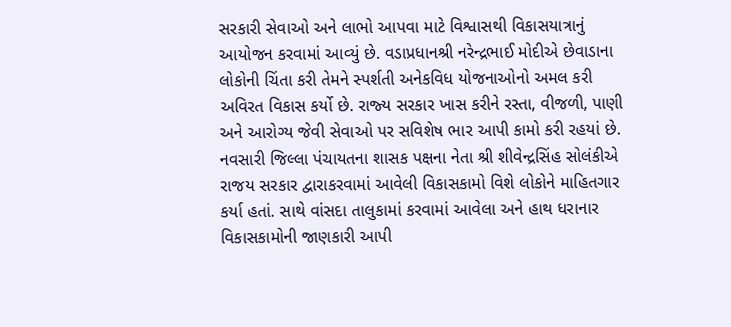સરકારી સેવાઓ અને લાભો આપવા માટે વિશ્વાસથી વિકાસયાત્રાનું આયોજન કરવામાં આવ્‍યું છે. વડાપ્રધાનશ્રી નરેન્‍દ્રભાઈ મોદીએ છેવાડાના લોકોની ચિંતા કરી તેમને સ્‍પર્શતી અનેકવિધ યોજનાઓનો અમલ કરી અવિરત વિકાસ કર્યો છે. રાજ્‍ય સરકાર ખાસ કરીને રસ્‍તા, વીજળી, પાણી અને આરોગ્‍ય જેવી સેવાઓ પર સવિશેષ ભાર આપી કામો કરી રહયાં છે.
નવસારી જિલ્લા પંચાયતના શાસક પક્ષના નેતા શ્રી શીવેન્‍દ્રસિંહ સોલંકીએ રાજય સરકાર દ્વારાકરવામાં આવેલી વિકાસકામો વિશે લોકોને માહિતગાર કર્યા હતાં. સાથે વાંસદા તાલુકામાં કરવામાં આવેલા અને હાથ ધરાનાર વિકાસકામોની જાણકારી આપી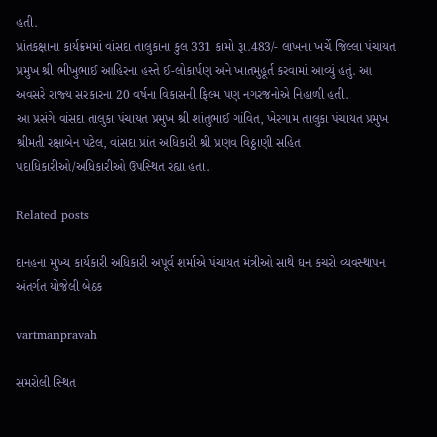હતી.
પ્રાંતકક્ષાના કાર્યક્રમમાં વાંસદા તાલુકાના કુલ 331 કામો રૂા.483/- લાખના ખર્ચે જિલ્લા પંચાયત પ્રમુખ શ્રી ભીખુભાઈ આહિરના હસ્‍તે ઈ-લોકાર્પણ અને ખાતમુહૂર્ત કરવામાં આવ્‍યું હતું. આ અવસરે રાજ્‍ય સરકારના 20 વર્ષના વિકાસની ફિલ્‍મ પણ નગરજનોએ નિહાળી હતી.
આ પ્રસંગે વાંસદા તાલુકા પંચાયત પ્રમુખ શ્રી શાંતુભાઈ ગાંવિત, ખેરગામ તાલુકા પંચાયત પ્રમુખ શ્રીમતી રક્ષાબેન પટેલ, વાંસદા પ્રાંત અધિકારી શ્રી પ્રણવ વિઠ્ઠાણી સહિત પદાધિકારીઓ/અધિકારીઓ ઉપસ્‍થિત રહ્યા હતા.

Related posts

દાનહના મુખ્‍ય કાર્યકારી અધિકારી અપૂર્વ શર્માએ પંચાયત મંત્રીઓ સાથે ઘન કચરો વ્‍યવસ્‍થાપન અંતર્ગત યોજેલી બેઠક

vartmanpravah

સમરોલી સ્‍થિત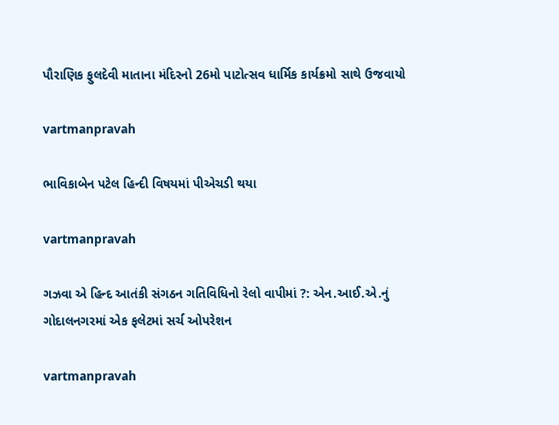પૌરાણિક ફુલદેવી માતાના મંદિરનો 26મો પાટોત્‍સવ ધાર્મિક કાર્યક્રમો સાથે ઉજવાયો

vartmanpravah

ભાવિકાબેન પટેલ હિન્‍દી વિષયમાં પીએચડી થયા

vartmanpravah

ગઝવા એ હિન્‍દ આતંકી સંગઠન ગતિવિધિનો રેલો વાપીમાં ?: એન.આઈ.એ.નું ગોદાલનગરમાં એક ફલેટમાં સર્ચ ઓપરેશન

vartmanpravah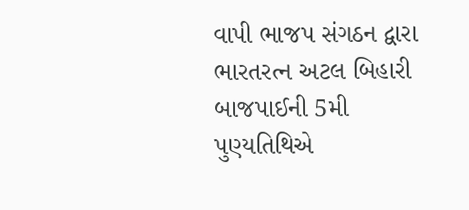વાપી ભાજપ સંગઠન દ્વારા ભારતરત્‍ન અટલ બિહારી બાજપાઈની 5મી પુણ્‍યતિથિએ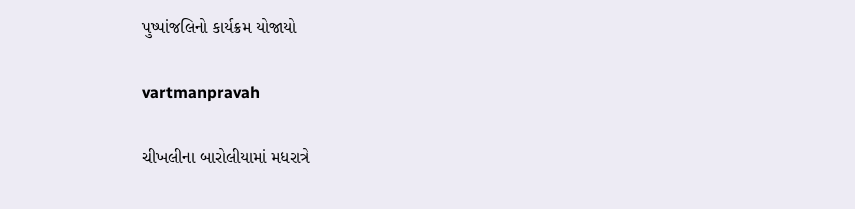પુષ્‍પાંજલિનો કાર્યક્રમ યોજાયો

vartmanpravah

ચીખલીના બારોલીયામાં મધરાત્રે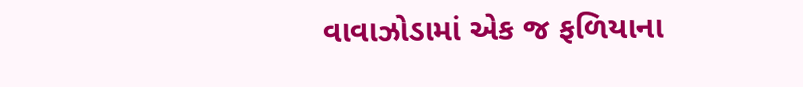વાવાઝોડામાં એક જ ફળિયાના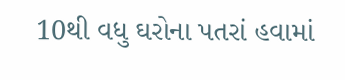10થી વધુ ઘરોના પતરાં હવામાં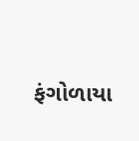ફંગોળાયા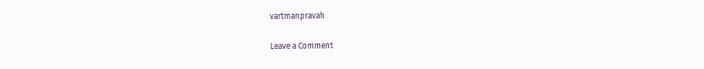vartmanpravah

Leave a Comment